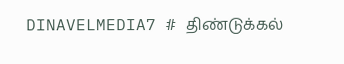DINAVELMEDIA7 # திண்டுக்கல்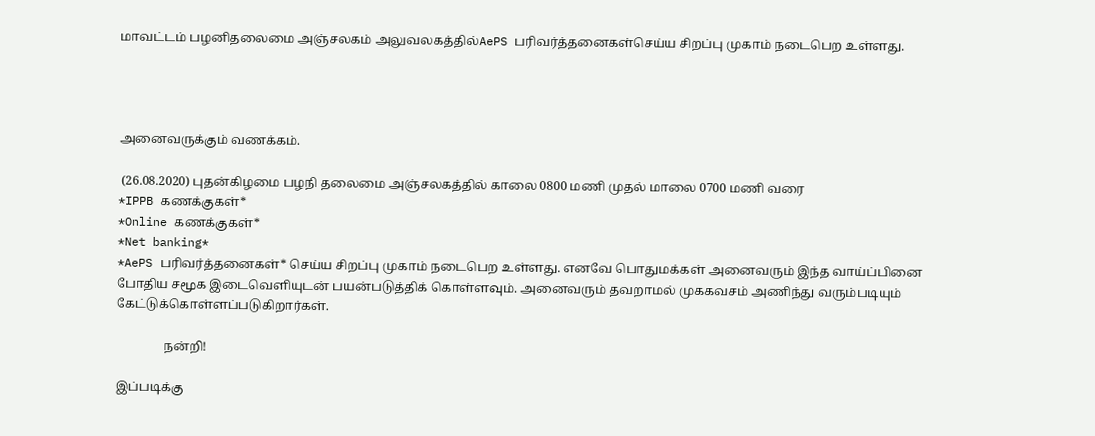மாவட்டம் பழனிதலைமை அஞ்சலகம் அலுவலகத்தில்AePS பரிவர்த்தனைகள்செய்ய சிறப்பு முகாம் நடைபெற உள்ளது.




அனைவருக்கும் வணக்கம்.

 (26.08.2020) புதன்கிழமை பழநி தலைமை அஞ்சலகத்தில் காலை 0800 மணி முதல் மாலை 0700 மணி வரை
*IPPB கணக்குகள்*
*Online கணக்குகள்*
*Net banking*
*AePS பரிவர்த்தனைகள்* செய்ய சிறப்பு முகாம் நடைபெற உள்ளது. எனவே பொதுமக்கள் அனைவரும் இந்த வாய்ப்பினை போதிய சமூக இடைவெளியுடன் பயன்படுத்திக் கொள்ளவும். அனைவரும் தவறாமல் முககவசம் அணிந்து வரும்படியும் கேட்டுக்கொள்ளப்படுகிறார்கள்.

               நன்றி!

இப்படிக்கு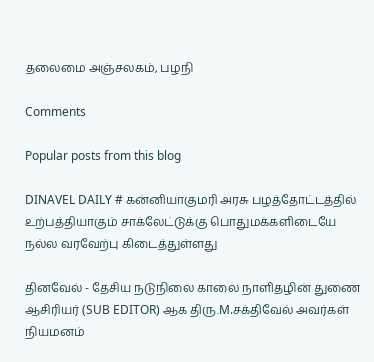தலைமை அஞ்சலகம், பழநி

Comments

Popular posts from this blog

DINAVEL DAILY # கன்னியாகுமரி அரசு பழத்தோட்டத்தில் உற்பத்தியாகும் சாக்லேட்டுக்கு பொதுமக்களிடையே நல்ல வரவேற்பு கிடைத்துள்ளது

தினவேல் - தேசிய நடுநிலை காலை நாளிதழின் துணை ஆசிரியர் (SUB EDITOR) ஆக திரு.M.சக்திவேல் அவர்கள் நியமனம்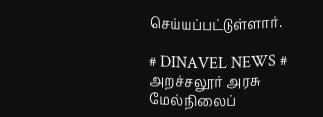செய்யப்பட்டுள்ளார்.

# DINAVEL NEWS # அறச்சலூர் அரசு மேல்நிலைப்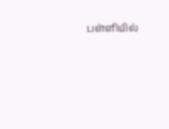பள்ளியில்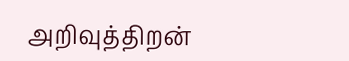அறிவுத்திறன்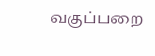வகுப்பறை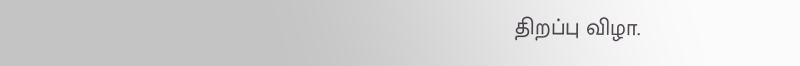திறப்பு விழா.